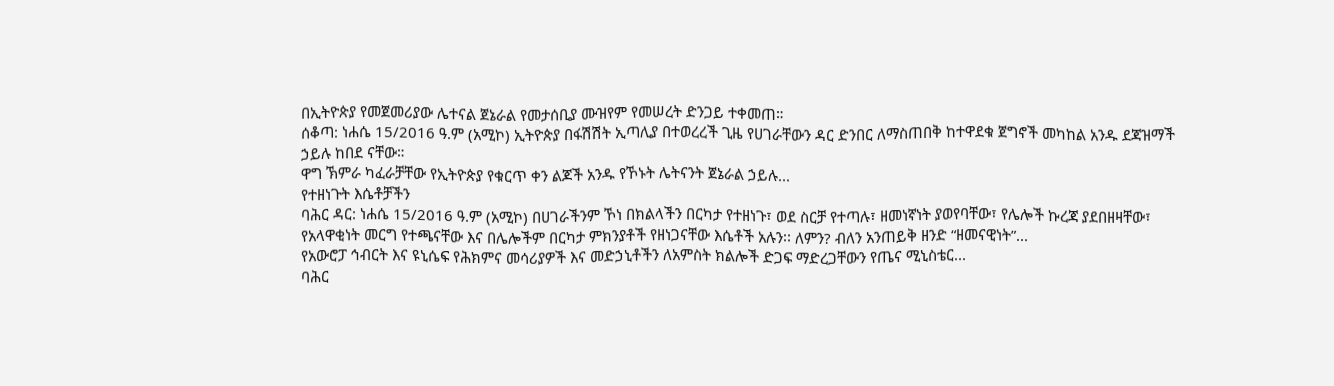በኢትዮጵያ የመጀመሪያው ሌተናል ጀኔራል የመታሰቢያ ሙዝየም የመሠረት ድንጋይ ተቀመጠ።
ሰቆጣ: ነሐሴ 15/2016 ዓ.ም (አሚኮ) ኢትዮጵያ በፋሽሽት ኢጣሊያ በተወረረች ጊዜ የሀገራቸውን ዳር ድንበር ለማስጠበቅ ከተዋደቁ ጀግኖች መካከል አንዱ ደጃዝማች ኃይሉ ከበደ ናቸው።
ዋግ ኽምራ ካፈራቻቸው የኢትዮጵያ የቁርጥ ቀን ልጆች አንዱ የኾኑት ሌትናንት ጀኔራል ኃይሉ...
የተዘነጉት እሴቶቻችን
ባሕር ዳር: ነሐሴ 15/2016 ዓ.ም (አሚኮ) በሀገራችንም ኾነ በክልላችን በርካታ የተዘነጉ፣ ወደ ስርቻ የተጣሉ፣ ዘመነኛነት ያወየባቸው፣ የሌሎች ኩረጃ ያደበዘዛቸው፣ የአላዋቂነት መርግ የተጫናቸው እና በሌሎችም በርካታ ምክንያቶች የዘነጋናቸው እሴቶች አሉን፡፡ ለምን? ብለን አንጠይቅ ዘንድ “ዘመናዊነት”...
የአውሮፓ ኅብርት እና ዩኒሴፍ የሕክምና መሳሪያዎች እና መድኃኒቶችን ለአምስት ክልሎች ድጋፍ ማድረጋቸውን የጤና ሚኒስቴር...
ባሕር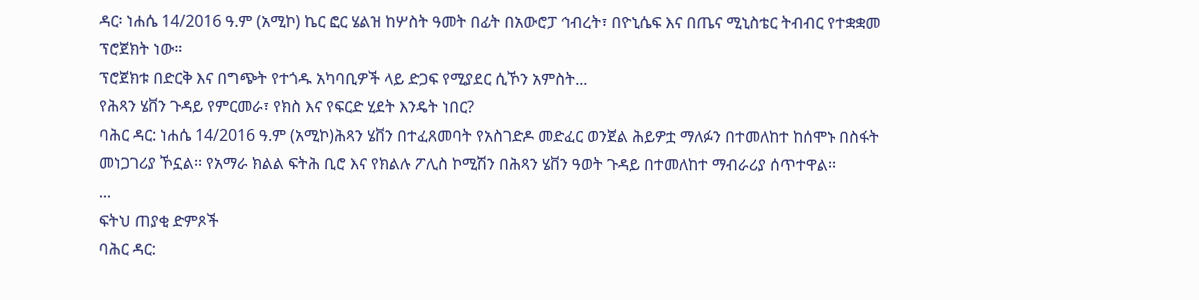ዳር፡ ነሐሴ 14/2016 ዓ.ም (አሚኮ) ኬር ፎር ሄልዝ ከሦስት ዓመት በፊት በአውሮፓ ኅብረት፣ በዮኒሴፍ እና በጤና ሚኒስቴር ትብብር የተቋቋመ ፕሮጀክት ነው።
ፕሮጀክቱ በድርቅ እና በግጭት የተጎዱ አካባቢዎች ላይ ድጋፍ የሚያደር ሲኾን አምስት...
የሕጻን ሄቨን ጉዳይ የምርመራ፣ የክስ እና የፍርድ ሂደት እንዴት ነበር?
ባሕር ዳር: ነሐሴ 14/2016 ዓ.ም (አሚኮ)ሕጻን ሄቨን በተፈጸመባት የአስገድዶ መድፈር ወንጀል ሕይዎቷ ማለፉን በተመለከተ ከሰሞኑ በስፋት መነጋገሪያ ኾኗል፡፡ የአማራ ክልል ፍትሕ ቢሮ እና የክልሉ ፖሊስ ኮሚሽን በሕጻን ሄቨን ዓወት ጉዳይ በተመለከተ ማብራሪያ ሰጥተዋል፡፡
...
ፍትህ ጠያቂ ድምጾች
ባሕር ዳር: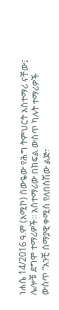ነሐሴ 14/2016 ዓ.ም (አሚኮ) ሰውዬው የሕግ ትምህርት አስተማሪ ናቸው፤ ሌሎቹ ደግሞ ተማሪዎች፡፡ አስተማሪው በክፍል ውስጥ ካሉት ተማሪዎች ውስጥ “አንቺ ሰማያዊ ቀሚስ የለበስሽው ልጅ፣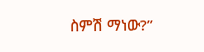ስምሽ ማነው?”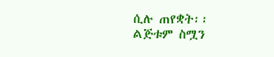ሲሉ ጠየቋት፡፡
ልጅቱም ስሟን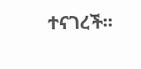ተናገረች፡፡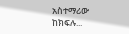አስተማሪው ከክፍሉ...